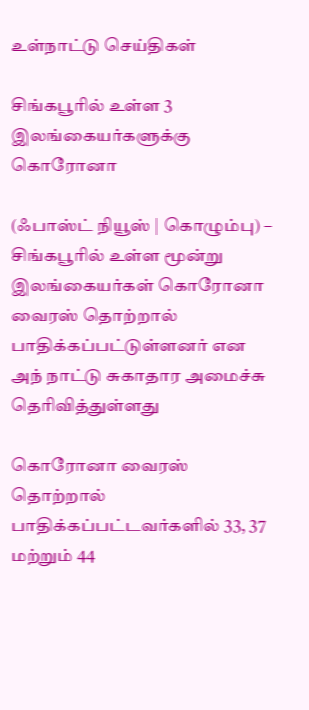உள்நாட்டு செய்திகள்

சிங்கபூரில் உள்ள 3 இலங்கையர்களுக்கு கொரோனா

(ஃபாஸ்ட் நியூஸ் | கொழும்பு) – சிங்கபூரில் உள்ள மூன்று இலங்கையர்கள் கொரோனா வைரஸ் தொற்றால் பாதிக்கப்பட்டுள்ளனர் என அந் நாட்டு சுகாதார அமைச்சு தெரிவித்துள்ளது

கொரோனா வைரஸ் தொற்றால் பாதிக்கப்பட்டவர்களில் 33, 37 மற்றும் 44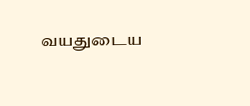வயதுடைய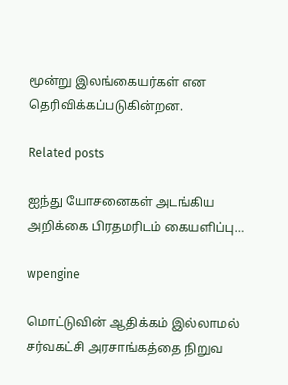மூன்று இலங்கையர்கள் என தெரிவிக்கப்படுகின்றன.

Related posts

ஐந்து யோசனைகள் அடங்கிய அறிக்கை பிரதமரிடம் கையளிப்பு…

wpengine

மொட்டுவின் ஆதிக்கம் இல்லாமல் சர்வகட்சி அரசாங்கத்தை நிறுவ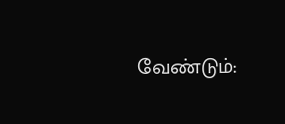வேண்டும்: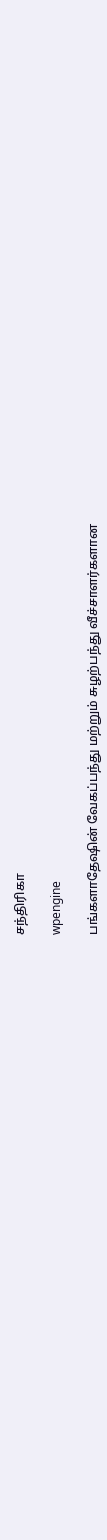சந்திரிகா

wpengine

பங்களாதேஷின் வேகப்பந்து மற்றும் சுழற்பந்து வீச்சாளர்களான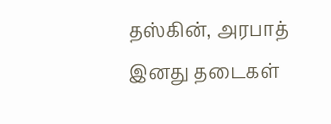தஸ்கின், அரபாத் இனது தடைகள்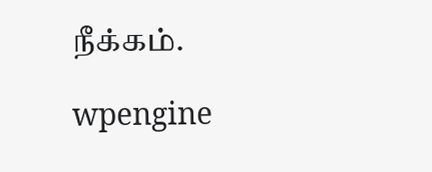நீக்கம்.

wpengine